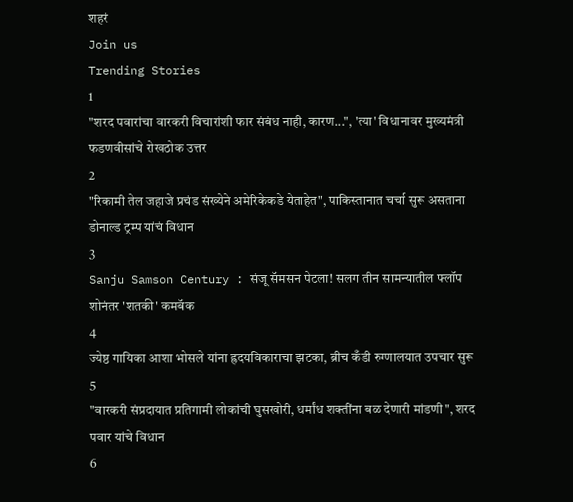शहरं
Join us
Trending Stories
1
"शरद पवारांचा वारकरी विचारांशी फार संबंध नाही, कारण...", 'त्या' विधानावर मुख्यमंत्री फडणवीसांचे रोखठोक उत्तर
2
"रिकामी तेल जहाजे प्रचंड संख्येने अमेरिकेकडे येताहेत", पाकिस्तानात चर्चा सुरू असताना डोनाल्ड ट्रम्प यांचं विधान
3
Sanju Samson Century : संजू सॅमसन पेटला! सलग तीन सामन्यातील फ्लॉप शोनंतर 'शतकी' कमबॅक
4
ज्येष्ठ गायिका आशा भोसले यांना ह्रदयविकाराचा झटका, ब्रीच कँडी रुग्णालयात उपचार सुरू
5
"वारकरी संप्रदायात प्रतिगामी लोकांची घुसखोरी, धर्मांध शक्तींना बळ देणारी मांडणी", शरद पवार यांचे विधान
6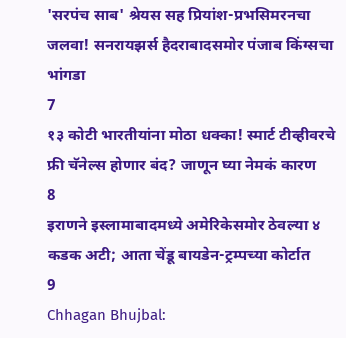'सरपंच साब' श्रेयस सह प्रियांश-प्रभसिमरनचा जलवा! सनरायझर्स हैदराबादसमोर पंजाब किंग्सचा भांगडा
7
१३ कोटी भारतीयांना मोठा धक्का! स्मार्ट टीव्हीवरचे फ्री चॅनेल्स होणार बंद? जाणून घ्या नेमकं कारण
8
इराणने इस्लामाबादमध्ये अमेरिकेसमोर ठेवल्या ४ कडक अटी; आता चेंडू बायडेन-ट्रम्पच्या कोर्टात
9
Chhagan Bhujbal: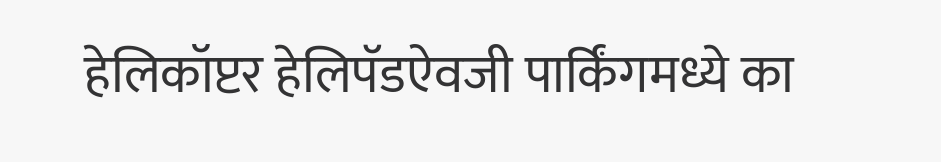हेलिकॉप्टर हेलिपॅडऐवजी पार्किंगमध्ये का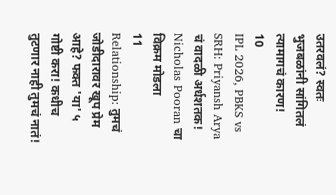उतरवलं? स्वतः भुजबळांनी सांगितलं त्यामागचं कारण!
10
IPL 2026, PBKS vs SRH: Priyansh Arya चं वादळी अर्धशतक! Nicholas Pooran चा विक्रम मोडला
11
Relationship: तुमचं जोडीदारावर खूप प्रेम आहे? फक्त 'या' ५ गोष्टी करा! कधीच तुटणार नाही तुमचं नातं!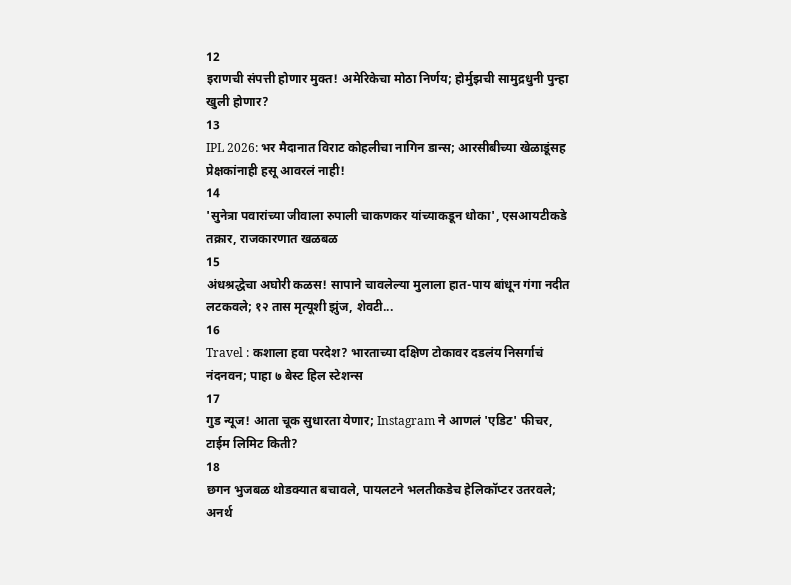12
इराणची संपत्ती होणार मुक्त! अमेरिकेचा मोठा निर्णय; होर्मुझची सामुद्रधुनी पुन्हा खुली होणार?
13
IPL 2026: भर मैदानात विराट कोहलीचा नागिन डान्स; आरसीबीच्या खेळाडूंसह प्रेक्षकांनाही हसू आवरलं नाही!
14
'सुनेत्रा पवारांच्या जीवाला रुपाली चाकणकर यांच्याकडून धोका', एसआयटीकडे तक्रार, राजकारणात खळबळ
15
अंधश्रद्धेचा अघोरी कळस! सापाने चावलेल्या मुलाला हात-पाय बांधून गंगा नदीत लटकवले; १२ तास मृत्यूशी झुंज, शेवटी...
16
Travel : कशाला हवा परदेश? भारताच्या दक्षिण टोकावर दडलंय निसर्गाचं नंदनवन; पाहा ७ बेस्ट हिल स्टेशन्स
17
गुड न्यूज! आता चूक सुधारता येणार; Instagram ने आणलं 'एडिट' फीचर, टाईम लिमिट किती?
18
छगन भुजबळ थोडक्यात बचावले, पायलटने भलतीकडेच हेलिकॉप्टर उतरवले; अनर्थ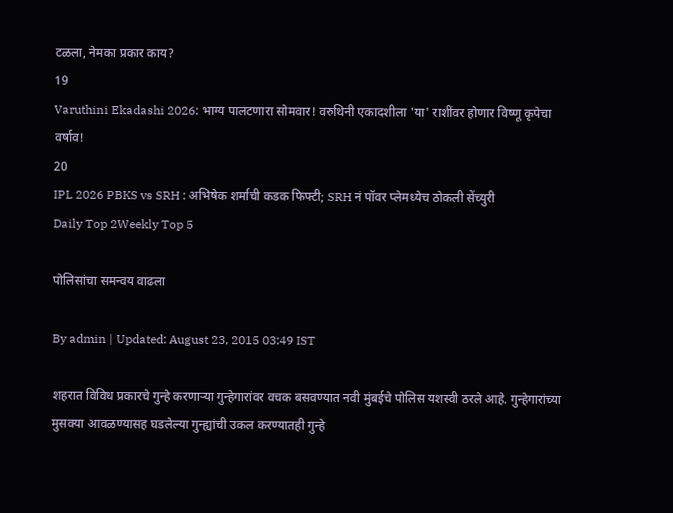टळला, नेमका प्रकार काय?
19
Varuthini Ekadashi 2026: भाग्य पालटणारा सोमवार! वरुथिनी एकादशीला 'या' राशींवर होणार विष्णू कृपेचा वर्षाव!
20
IPL 2026 PBKS vs SRH : अभिषेक शर्माची कडक फिफ्टी; SRH नं पॉवर प्लेमध्येच ठोकली सेंच्युरी
Daily Top 2Weekly Top 5

पोलिसांचा समन्वय वाढला

By admin | Updated: August 23, 2015 03:49 IST

शहरात विविध प्रकारचे गुन्हे करणाऱ्या गुन्हेगारांवर वचक बसवण्यात नवी मुंबईचे पोलिस यशस्वी ठरले आहे. गुन्हेगारांच्या मुसक्या आवळण्यासह घडलेल्या गुन्ह्यांची उकल करण्यातही गुन्हे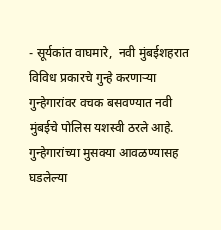- सूर्यकांत वाघमारे,  नवी मुंबईशहरात विविध प्रकारचे गुन्हे करणाऱ्या गुन्हेगारांवर वचक बसवण्यात नवी मुंबईचे पोलिस यशस्वी ठरले आहे. गुन्हेगारांच्या मुसक्या आवळण्यासह घडलेल्या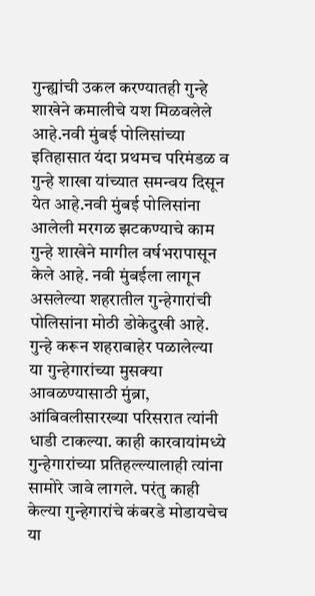गुन्ह्यांची उकल करण्यातही गुन्हे शाखेने कमालीचे यश मिळवलेले आहे.नवी मुंबई पोलिसांच्या इतिहासात यंदा प्रथमच परिमंडळ व गुन्हे शाखा यांच्यात समन्वय दिसून येत आहे.नवी मुंबई पोलिसांना आलेली मरगळ झटकण्याचे काम गुन्हे शाखेने मागील वर्षभरापासून केले आहे. नवी मुंबईला लागून असलेल्या शहरातील गुन्हेगारांची पोलिसांना मोठी डोकेदुखी आहे. गुन्हे करून शहराबाहेर पळालेल्या या गुन्हेगारांच्या मुसक्या आवळण्यासाठी मुंब्रा, आंबिवलीसारख्या परिसरात त्यांनी धाडी टाकल्या. काही कारवायांमध्ये गुन्हेगारांच्या प्रतिहल्ल्यालाही त्यांना सामोरे जावे लागले. परंतु काही केल्या गुन्हेगारांचे कंबरडे मोडायचेच या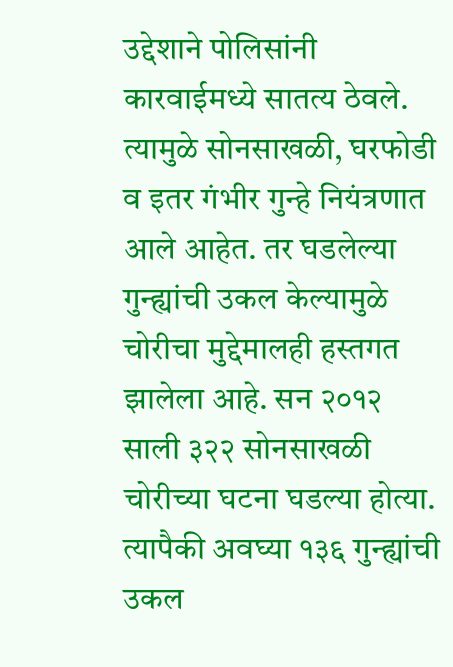उद्देशाने पोलिसांनी कारवाईमध्ये सातत्य ठेवले. त्यामुळे सोनसाखळी, घरफोडी व इतर गंभीर गुन्हे नियंत्रणात आले आहेत. तर घडलेल्या गुन्ह्यांची उकल केल्यामुळे चोरीचा मुद्देमालही हस्तगत झालेला आहे. सन २०१२ साली ३२२ सोनसाखळी चोरीच्या घटना घडल्या होत्या. त्यापैकी अवघ्या १३६ गुन्ह्यांची उकल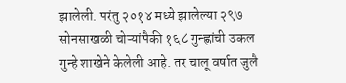झालेली. परंतु २०१४ मध्ये झालेल्या २९७ सोनसाखळी चोऱ्यांपैकी १६८ गुन्ह्णांची उकल गुन्हे शाखेने केलेली आहे. तर चालू वर्षात जुलै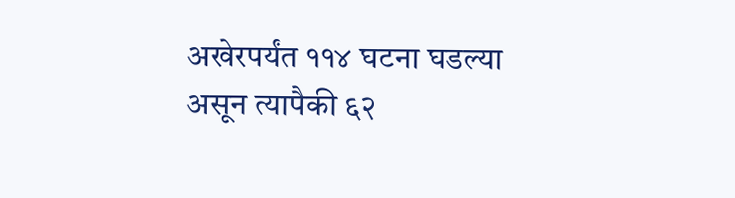अखेरपर्यंत ११४ घटना घडल्या असून त्यापैकी ६२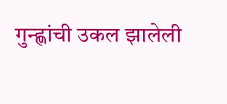गुन्ह्णांची उकल झालेली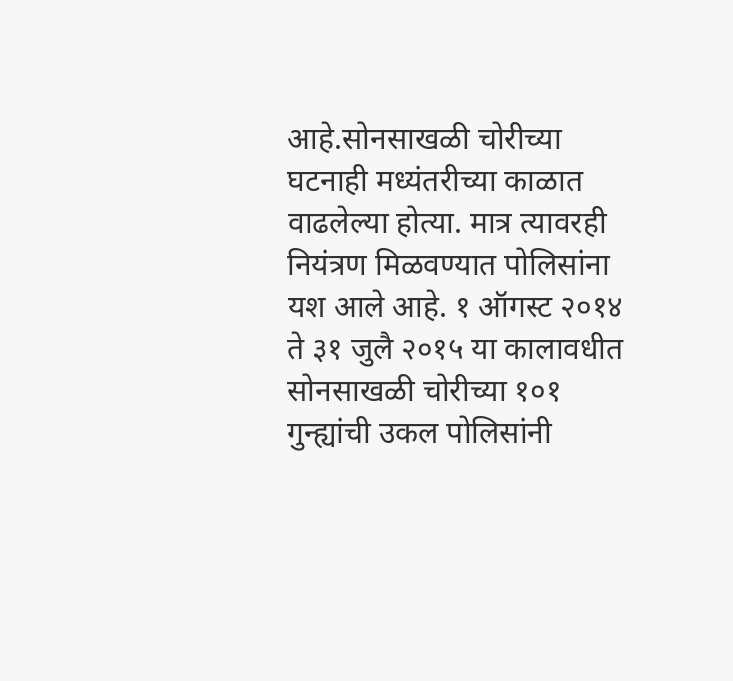आहे.सोनसाखळी चोरीच्या घटनाही मध्यंतरीच्या काळात वाढलेल्या होत्या. मात्र त्यावरही नियंत्रण मिळवण्यात पोलिसांना यश आले आहे. १ ऑगस्ट २०१४ ते ३१ जुलै २०१५ या कालावधीत सोनसाखळी चोरीच्या १०१ गुन्ह्यांची उकल पोलिसांनी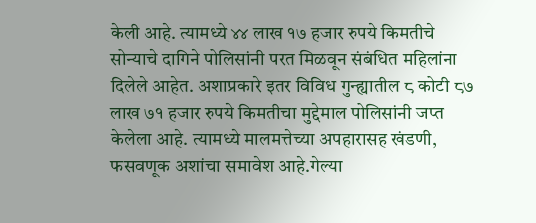केली आहे. त्यामध्ये ४४ लाख १७ हजार रुपये किमतीचे सोन्याचे दागिने पोलिसांनी परत मिळवून संबंधित महिलांना दिलेले आहेत. अशाप्रकारे इतर विविध गुन्ह्यातील ८ कोटी ८७ लाख ७१ हजार रुपये किमतीचा मुद्देमाल पोलिसांनी जप्त केलेला आहे. त्यामध्ये मालमत्तेच्या अपहारासह खंडणी, फसवणूक अशांचा समावेश आहे.गेल्या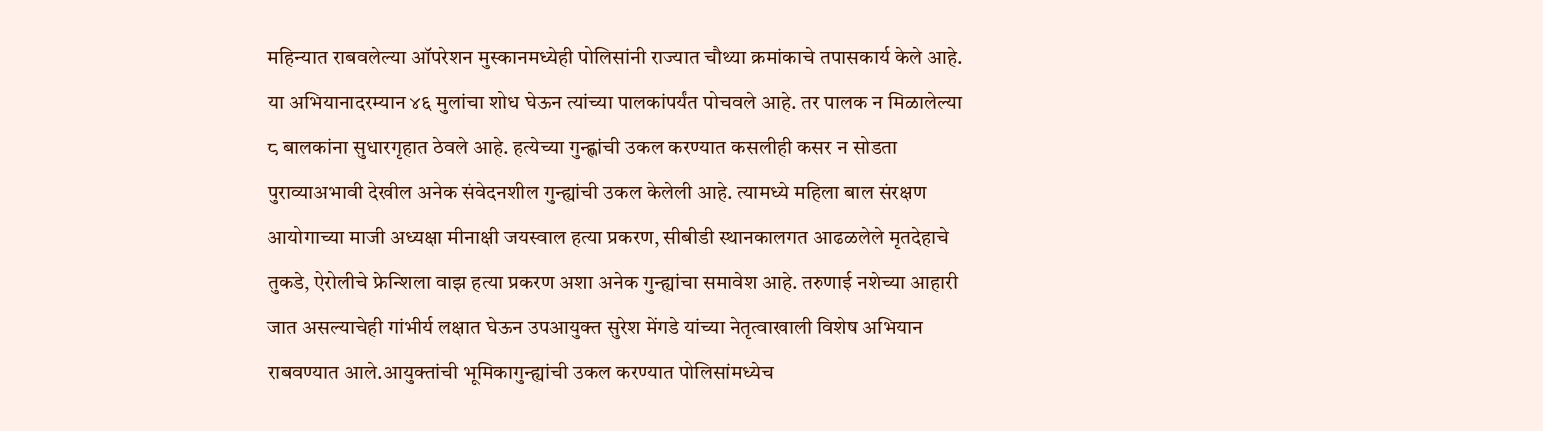महिन्यात राबवलेल्या ऑपरेशन मुस्कानमध्येही पोलिसांनी राज्यात चौथ्या क्रमांकाचे तपासकार्य केले आहे. या अभियानादरम्यान ४६ मुलांचा शोध घेऊन त्यांच्या पालकांपर्यंत पोचवले आहे. तर पालक न मिळालेल्या ८ बालकांना सुधारगृहात ठेवले आहे. हत्येच्या गुन्ह्णांची उकल करण्यात कसलीही कसर न सोडता पुराव्याअभावी देखील अनेक संवेदनशील गुन्ह्यांची उकल केलेली आहे. त्यामध्ये महिला बाल संरक्षण आयोगाच्या माजी अध्यक्षा मीनाक्षी जयस्वाल हत्या प्रकरण, सीबीडी स्थानकालगत आढळलेले मृतदेहाचे तुकडे, ऐरोलीचे फ्रेन्शिला वाझ हत्या प्रकरण अशा अनेक गुन्ह्यांचा समावेश आहे. तरुणाई नशेच्या आहारी जात असल्याचेही गांभीर्य लक्षात घेऊन उपआयुक्त सुरेश मेंगडे यांच्या नेतृत्वाखाली विशेष अभियान राबवण्यात आले.आयुक्तांची भूमिकागुन्ह्यांची उकल करण्यात पोलिसांमध्येच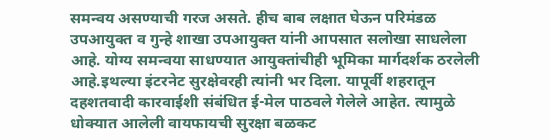समन्वय असण्याची गरज असते. हीच बाब लक्षात घेऊन परिमंडळ उपआयुक्त व गुन्हे शाखा उपआयुक्त यांनी आपसात सलोखा साधलेला आहे. योग्य समन्वया साधण्यात आयुक्तांचीही भूमिका मार्गदर्शक ठरलेली आहे.इथल्या इंटरनेट सुरक्षेवरही त्यांनी भर दिला. यापूर्वी शहरातून दहशतवादी कारवाईशी संबंधित ई-मेल पाठवले गेलेले आहेत. त्यामुळे धोक्यात आलेली वायफायची सुरक्षा बळकट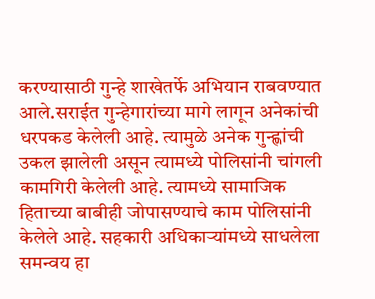करण्यासाठी गुन्हे शाखेतर्फे अभियान राबवण्यात आले.सराईत गुन्हेगारांच्या मागे लागून अनेकांची धरपकड केलेली आहे. त्यामुळे अनेक गुन्ह्णांची उकल झालेली असून त्यामध्ये पोलिसांनी चांगली कामगिरी केलेली आहे. त्यामध्ये सामाजिक हिताच्या बाबीही जोपासण्याचे काम पोलिसांनी केलेले आहे. सहकारी अधिकाऱ्यांमध्ये साधलेला समन्वय हा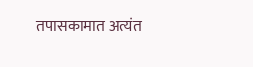तपासकामात अत्यंत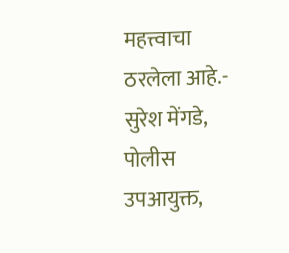महत्त्वाचा ठरलेला आहे.- सुरेश मेंगडे, पोलीस उपआयुक्त,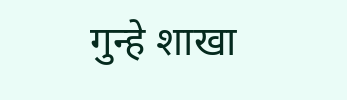गुन्हे शाखा